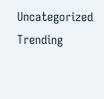Uncategorized
Trending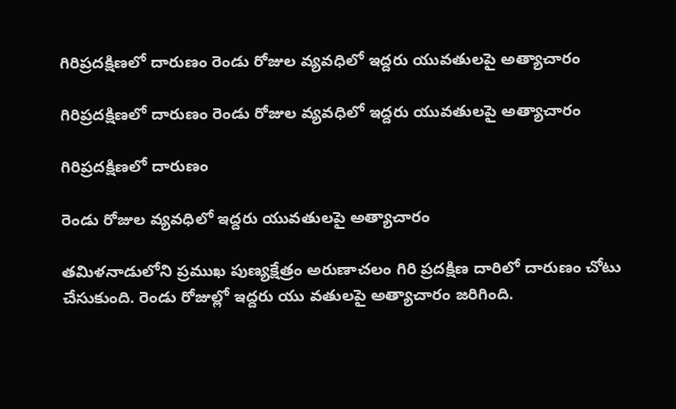గిరిప్రదక్షిణలో దారుణం రెండు రోజుల వ్యవధిలో ఇద్దరు యువతులపై అత్యాచారం

గిరిప్రదక్షిణలో దారుణం రెండు రోజుల వ్యవధిలో ఇద్దరు యువతులపై అత్యాచారం

గిరిప్రదక్షిణలో దారుణం

రెండు రోజుల వ్యవధిలో ఇద్దరు యువతులపై అత్యాచారం

తమిళనాడులోని ప్రముఖ పుణ్యక్షేత్రం అరుణాచలం గిరి ప్రదక్షిణ దారిలో దారుణం చోటు చేసుకుంది. రెండు రోజుల్లో ఇద్దరు యు వతులపై అత్యాచారం జరిగింది.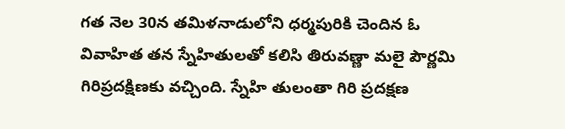గత నెల 30న తమిళనాడులోని ధర్మపురికి చెందిన ఓ వివాహిత తన స్నేహితులతో కలిసి తిరువణ్ణా మలై పౌర్ణమి గిరిప్రదక్షిణకు వచ్చింది. స్నేహి తులంతా గిరి ప్రదక్షణ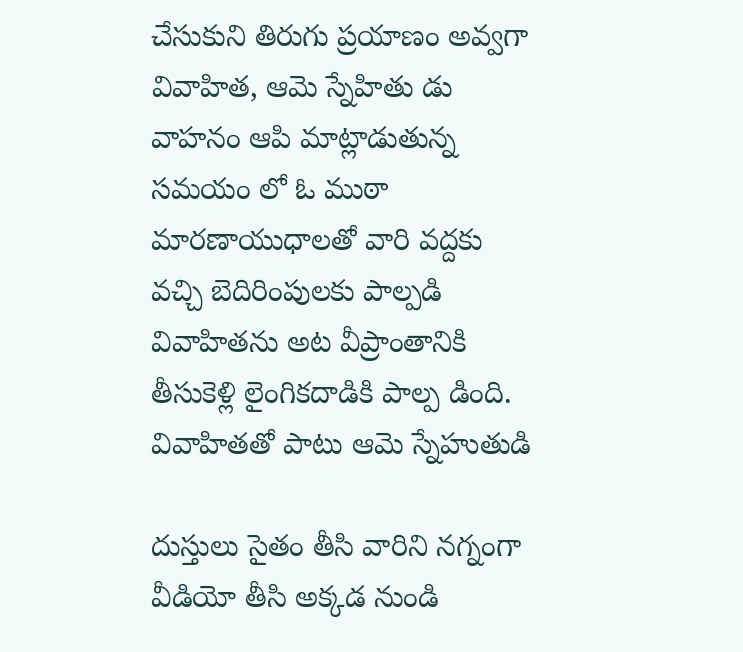చేసుకుని తిరుగు ప్రయాణం అవ్వగా వివాహిత, ఆమె స్నేహితు డు వాహనం ఆపి మాట్లాడుతున్న సమయం లో ఓ ముఠా మారణాయుధాలతో వారి వద్దకు వచ్చి బెదిరింపులకు పాల్పడి వివాహితను అట వీప్రాంతానికి తీసుకెళ్లి లైంగికదాడికి పాల్ప డింది. వివాహితతో పాటు ఆమె స్నేహుతుడి

దుస్తులు సైతం తీసి వారిని నగ్నంగా వీడియో తీసి అక్కడ నుండి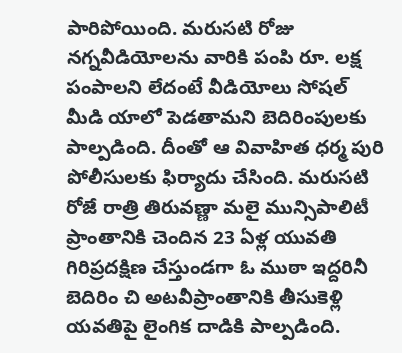పారిపోయింది. మరుసటి రోజు నగ్నవీడియోలను వారికి పంపి రూ. లక్ష పంపాలని లేదంటే వీడియోలు సోషల్ మీడి యాలో పెడతామని బెదిరింపులకు పాల్పడింది. దీంతో ఆ వివాహిత ధర్మ పురి పోలీసులకు ఫిర్యాదు చేసింది. మరుసటి రోజే రాత్రి తిరువణ్ణా మలై మున్సిపాలిటీ ప్రాంతానికి చెందిన 23 ఏళ్ల యువతి గిరిప్రదక్షిణ చేస్తుండగా ఓ ముఠా ఇద్దరినీ బెదిరిం చి అటవీప్రాంతానికి తీసుకెళ్లి యవతిపై లైంగిక దాడికి పాల్పడింది.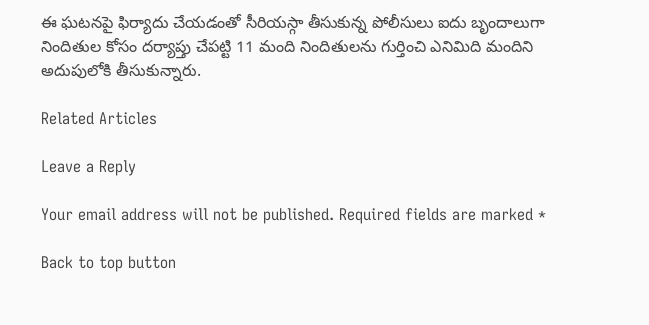ఈ ఘటనపై ఫిర్యాదు చేయడంతో సీరియస్గా తీసుకున్న పోలీసులు ఐదు బృందాలుగా నిందితుల కోసం దర్యాప్తు చేపట్టి 11 మంది నిందితులను గుర్తించి ఎనిమిది మందిని అదుపులోకి తీసుకున్నారు.

Related Articles

Leave a Reply

Your email address will not be published. Required fields are marked *

Back to top button